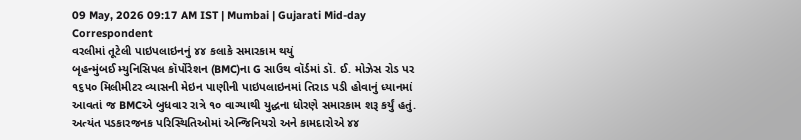09 May, 2026 09:17 AM IST | Mumbai | Gujarati Mid-day Correspondent
વરલીમાં તૂટેલી પાઇપલાઇનનું ૪૪ કલાકે સમારકામ થયું
બૃહન્મુંબઈ મ્યુનિસિપલ કૉર્પોરેશન (BMC)ના G સાઉથ વૉર્ડમાં ડૉ. ઈ. મોઝેસ રોડ પર ૧૬૫૦ મિલીમીટર વ્યાસની મેઇન પાણીની પાઇપલાઇનમાં તિરાડ પડી હોવાનું ધ્યાનમાં આવતાં જ BMCએ બુધવાર રાત્રે ૧૦ વાગ્યાથી યુદ્ધના ધોરણે સમારકામ શરૂ કર્યું હતું. અત્યંત પડકારજનક પરિસ્થિતિઓમાં એન્જિનિયરો અને કામદારોએ ૪૪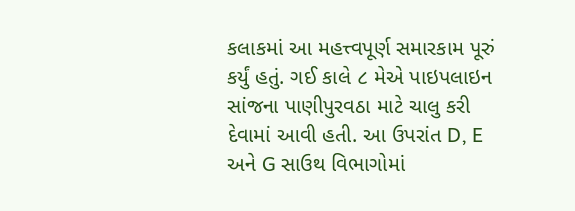કલાકમાં આ મહત્ત્વપૂર્ણ સમારકામ પૂરું કર્યું હતું. ગઈ કાલે ૮ મેએ પાઇપલાઇન સાંજના પાણીપુરવઠા માટે ચાલુ કરી દેવામાં આવી હતી. આ ઉપરાંત D, E અને G સાઉથ વિભાગોમાં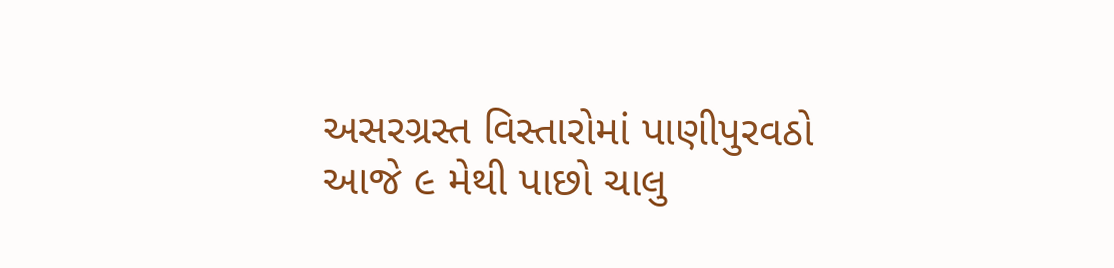અસરગ્રસ્ત વિસ્તારોમાં પાણીપુરવઠો આજે ૯ મેથી પાછો ચાલુ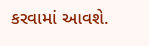કરવામાં આવશે.